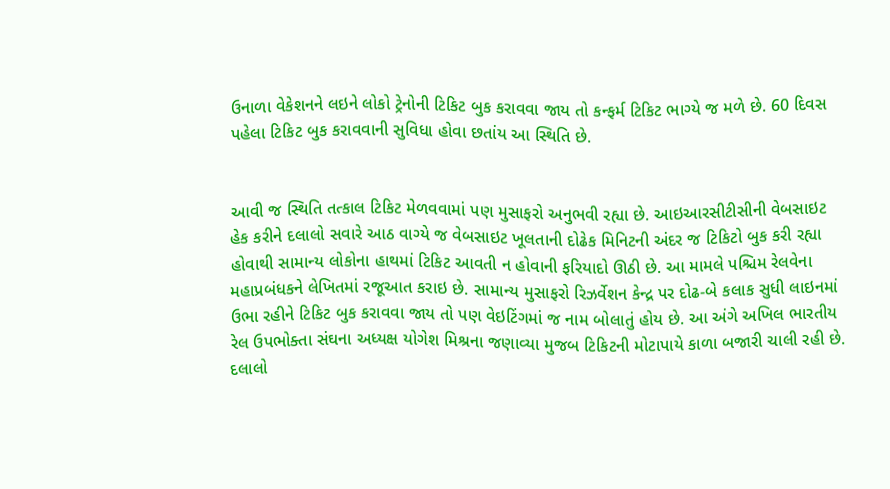ઉનાળા વેકેશનને લઇને લોકો ટ્રેનોની ટિકિટ બુક કરાવવા જાય તો કન્ફર્મ ટિકિટ ભાગ્યે જ મળે છે. 60 દિવસ પહેલા ટિકિટ બુક કરાવવાની સુવિધા હોવા છતાંય આ સ્થિતિ છે.


આવી જ સ્થિતિ તત્કાલ ટિકિટ મેળવવામાં પણ મુસાફરો અનુભવી રહ્યા છે. આઇઆરસીટીસીની વેબસાઇટ હેક કરીને દલાલો સવારે આઠ વાગ્યે જ વેબસાઇટ ખૂલતાની દોઢેક મિનિટની અંદર જ ટિકિટો બુક કરી રહ્યા હોવાથી સામાન્ય લોકોના હાથમાં ટિકિટ આવતી ન હોવાની ફરિયાદો ઊઠી છે. આ મામલે પશ્ચિમ રેલવેના મહાપ્રબંધકને લેખિતમાં રજૂઆત કરાઇ છે. સામાન્ય મુસાફરો રિઝર્વેશન કેન્દ્ર પર દોઢ-બે કલાક સુધી લાઇનમાં ઉભા રહીને ટિકિટ બુક કરાવવા જાય તો પણ વેઇટિંગમાં જ નામ બોલાતું હોય છે. આ અંગે અખિલ ભારતીય રેલ ઉપભોક્તા સંઘના અધ્યક્ષ યોગેશ મિશ્રના જણાવ્યા મુજબ ટિકિટની મોટાપાયે કાળા બજારી ચાલી રહી છે. દલાલો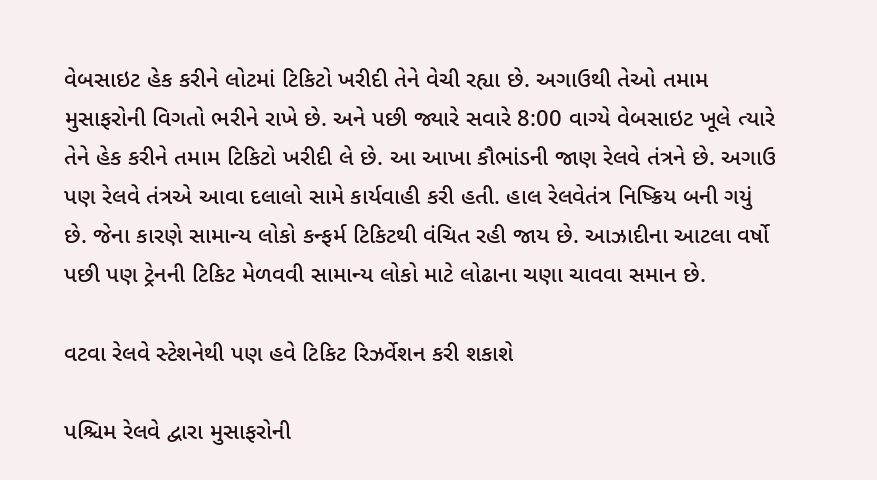વેબસાઇટ હેક કરીને લોટમાં ટિકિટો ખરીદી તેને વેચી રહ્યા છે. અગાઉથી તેઓ તમામ મુસાફરોની વિગતો ભરીને રાખે છે. અને પછી જ્યારે સવારે 8:00 વાગ્યે વેબસાઇટ ખૂલે ત્યારે તેને હેક કરીને તમામ ટિકિટો ખરીદી લે છે. આ આખા કૌભાંડની જાણ રેલવે તંત્રને છે. અગાઉ પણ રેલવે તંત્રએ આવા દલાલો સામે કાર્યવાહી કરી હતી. હાલ રેલવેતંત્ર નિષ્ક્રિય બની ગયું છે. જેના કારણે સામાન્ય લોકો કન્ફર્મ ટિકિટથી વંચિત રહી જાય છે. આઝાદીના આટલા વર્ષો પછી પણ ટ્રેનની ટિકિટ મેળવવી સામાન્ય લોકો માટે લોઢાના ચણા ચાવવા સમાન છે.

વટવા રેલવે સ્ટેશનેથી પણ હવે ટિકિટ રિઝર્વેશન કરી શકાશે

પશ્ચિમ રેલવે દ્વારા મુસાફરોની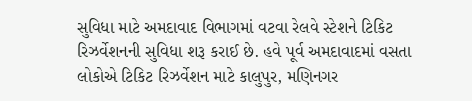સુવિધા માટે અમદાવાદ વિભાગમાં વટવા રેલવે સ્ટેશને ટિકિટ રિઝર્વેશનની સુવિધા શરૂ કરાઈ છે. હવે પૂર્વ અમદાવાદમાં વસતા લોકોએ ટિકિટ રિઝર્વેશન માટે કાલુપુર, મણિનગર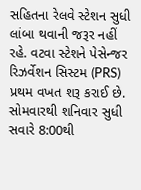સહિતના રેલવે સ્ટેશન સુધી લાંબા થવાની જરૂર નહીં રહે. વટવા સ્ટેશને પેસેન્જર રિઝર્વેશન સિસ્ટમ (PRS) પ્રથમ વખત શરૂ કરાઈ છે. સોમવારથી શનિવાર સુધી સવારે 8:00થી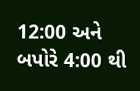12:00 અને બપોરે 4:00 થી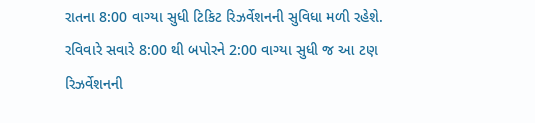રાતના 8:00 વાગ્યા સુધી ટિકિટ રિઝર્વેશનની સુવિધા મળી રહેશે. રવિવારે સવારે 8:00 થી બપોરને 2:00 વાગ્યા સુધી જ આ ટણ રિઝર્વેશનની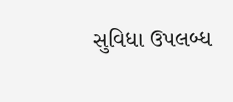સુવિધા ઉપલબ્ધ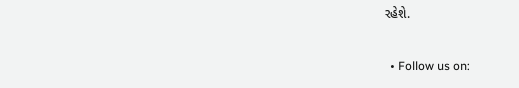રહેશે.


  • Follow us on: